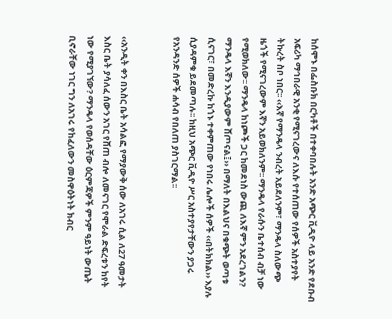ከሰሞኑ በፌስቡክ በርካቶች በተቀባበሉት አንድ አጭር ቪዲዮ ላይ አንድ የደቡብ አፍሪካ ማኅበራዊ አንቂ የሚናገረውና ለእሱ የተሰጠው የሰዎች አስተያየት ትኩረት ስቦ ነበር፡፡ ‹‹እኛ የማንዴላ ንብረት አይደለንም፣ ማንዴላ ስለውጭ ዜጎች የሚናገረውም እኛን አይወክለንም፡፡ ማንዴላ የራሱን ቤተሰብ ብቻ ነው የሚወክለው፡፡ ማንዴላ ከነጮች ጋር ከመደነስ ውጪ ለእኛ ምን አደረገልን? ማንዴላ እኛን እንዲያውም ሸጦናል፤›› በማለት በእልህና በቁጭት ወጣቱ ሲናገር፣ በመድረኩ ከጎኑ ተቀምጠው የነበሩ ሌሎች ሰዎች ‹‹በትክክል›› እያሉ ሲያዳምቁ ይደመጣሉ፡፡ ከዚህ አጭር ቪዲዮ ሥር አስተያየታቸውን ያጋሩ የአንዳንድ ሰዎች ሐሳብ የበለጠ ያስገርማል፡፡


‹‹አንዲት ቀን በእስር ቤት አሳልፎ የማያውቅ ሰው ለአገሩ ሲል ለ27 ዓመታት እስር ቤት ያሳለፈ ሰውን አገር የሸጠ ብሎ ለመናገር የሞራል ድፍረቱን ከየት ነው የሚያገኘው? ማንዴላ የወሰዳቸው ዕርምጃዎች ምንም ዓይነት ውጤት ቢኖራቸው ነገር ግን ለአገሩ የከፈለውን መስዋዕትነት ክብር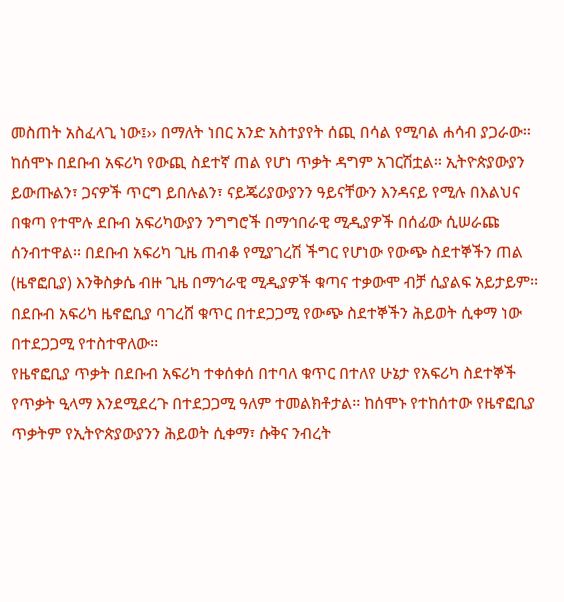መስጠት አስፈላጊ ነው፤›› በማለት ነበር አንድ አስተያየት ሰጪ በሳል የሚባል ሐሳብ ያጋራው፡፡
ከሰሞኑ በደቡብ አፍሪካ የውጪ ስደተኛ ጠል የሆነ ጥቃት ዳግም አገርሽቷል፡፡ ኢትዮጵያውያን ይውጡልን፣ ጋናዎች ጥርግ ይበሉልን፣ ናይጄሪያውያንን ዓይናቸውን እንዳናይ የሚሉ በእልህና በቁጣ የተሞሉ ደቡብ አፍሪካውያን ንግግሮች በማኅበራዊ ሚዲያዎች በሰፊው ሲሠራጩ ሰንብተዋል፡፡ በደቡብ አፍሪካ ጊዜ ጠብቆ የሚያገረሽ ችግር የሆነው የውጭ ስደተኞችን ጠል (ዜኖፎቢያ) እንቅስቃሴ ብዙ ጊዜ በማኅራዊ ሚዲያዎች ቁጣና ተቃውሞ ብቻ ሲያልፍ አይታይም፡፡ በደቡብ አፍሪካ ዜኖፎቢያ ባገረሸ ቁጥር በተደጋጋሚ የውጭ ስደተኞችን ሕይወት ሲቀማ ነው በተደጋጋሚ የተስተዋለው፡፡
የዜኖፎቢያ ጥቃት በደቡብ አፍሪካ ተቀሰቀሰ በተባለ ቁጥር በተለየ ሁኔታ የአፍሪካ ስደተኞች የጥቃት ዒላማ እንደሚደረጉ በተደጋጋሚ ዓለም ተመልክቶታል፡፡ ከሰሞኑ የተከሰተው የዜኖፎቢያ ጥቃትም የኢትዮጵያውያንን ሕይወት ሲቀማ፣ ሱቅና ንብረት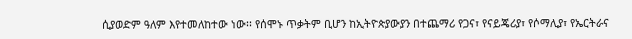ሲያወድም ዓለም እየተመለከተው ነው፡፡ የሰሞኑ ጥቃትም ቢሆን ከኢትዮጵያውያን በተጨማሪ የጋና፣ የናይጄሪያ፣ የሶማሊያ፣ የኤርትራና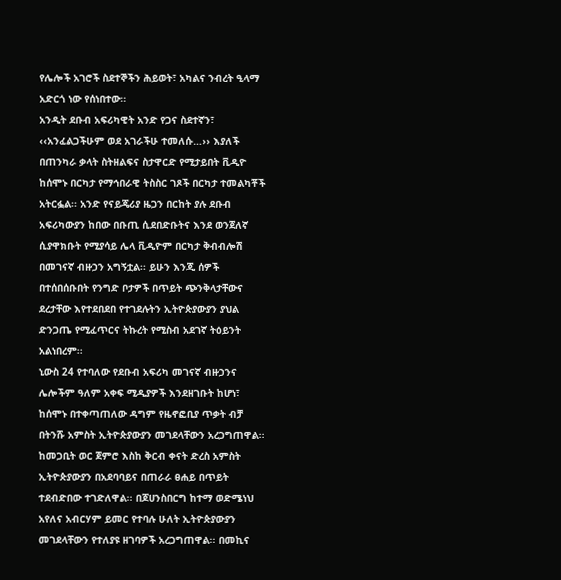የሌሎች አገሮች ስደተኞችን ሕይወት፣ አካልና ንብረት ዒላማ አድርጎ ነው የሰነበተው፡፡
አንዲት ደቡብ አፍሪካዊት አንድ የጋና ስደተኛን፣ ‹‹አንፈልጋችሁም ወደ አገራችሁ ተመለሱ…›› እያለች በጠንካራ ቃላት ስትዘልፍና ስታዋርድ የሚታይበት ቪዲዮ ከሰሞኑ በርካታ የማኅበራዊ ትስስር ገጾች በርካታ ተመልካቾች አትርፏል፡፡ አንድ የናይጄሪያ ዜጋን በርከት ያሉ ደቡብ አፍሪካውያን ከበው በቡጢ ሲደበድቡትና እንደ ወንጀለኛ ሲያዋክቡት የሚያሳይ ሌላ ቪዲዮም በርካታ ቅብብሎሽ በመገናኛ ብዙኃን አግኝቷል፡፡ ይሁን እንጂ ሰዎች በተሰበሰቡበት የንግድ ቦታዎች በጥይት ጭንቅላታቸውና ደረታቸው እየተደበደበ የተገደሉትን ኢትዮጵያውያን ያህል ድንጋጤ የሚፈጥርና ትኩረት የሚስብ አደገኛ ትዕይንት አልነበረም፡፡
ኒውስ 24 የተባለው የደቡብ አፍሪካ መገናኛ ብዙኃንና ሌሎችም ዓለም አቀፍ ሚዲያዎች እንደዘገቡት ከሆነ፣ ከሰሞኑ በተቀጣጠለው ዳግም የዜኖፎቢያ ጥቃት ብቻ በትንሹ አምስት ኢትዮጵያውያን መገደላቸውን አረጋግጠዋል፡፡ ከመጋቢት ወር ጀምሮ እስከ ቅርብ ቀናት ድረስ አምስት ኢትዮጵያውያን በአደባባይና በጠራራ ፀሐይ በጥይት ተደብድበው ተገድለዋል፡፡ በጆሀንስበርግ ከተማ ወድሜነህ አየለና አብርሃም ይመር የተባሉ ሁለት ኢትዮጵያውያን መገደላቸውን የተለያዩ ዘገባዎች አረጋግጠዋል፡፡ በመኪና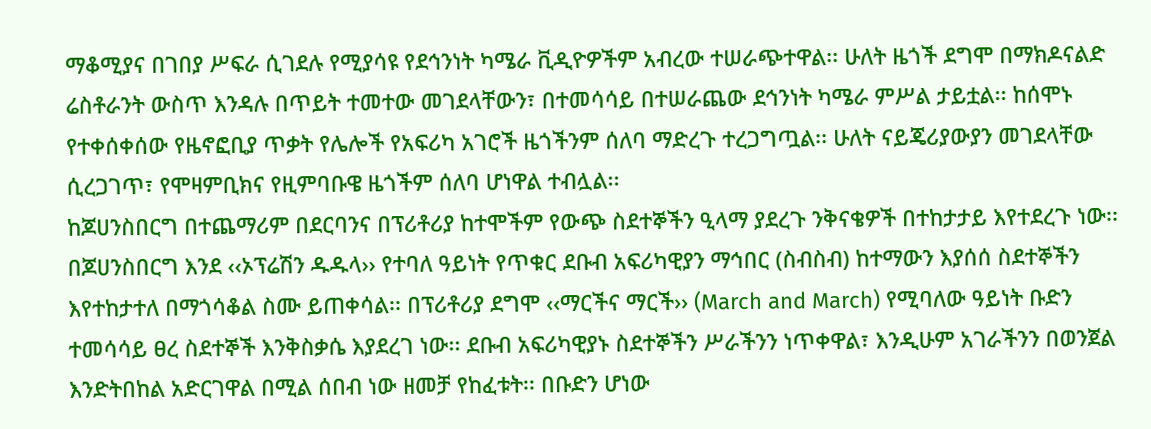ማቆሚያና በገበያ ሥፍራ ሲገደሉ የሚያሳዩ የደኅንነት ካሜራ ቪዲዮዎችም አብረው ተሠራጭተዋል፡፡ ሁለት ዜጎች ደግሞ በማክዶናልድ ሬስቶራንት ውስጥ እንዳሉ በጥይት ተመተው መገደላቸውን፣ በተመሳሳይ በተሠራጨው ደኅንነት ካሜራ ምሥል ታይቷል፡፡ ከሰሞኑ የተቀሰቀሰው የዜኖፎቢያ ጥቃት የሌሎች የአፍሪካ አገሮች ዜጎችንም ሰለባ ማድረጉ ተረጋግጧል፡፡ ሁለት ናይጄሪያውያን መገደላቸው ሲረጋገጥ፣ የሞዛምቢክና የዚምባቡዌ ዜጎችም ሰለባ ሆነዋል ተብሏል፡፡
ከጆሀንስበርግ በተጨማሪም በደርባንና በፕሪቶሪያ ከተሞችም የውጭ ስደተኞችን ዒላማ ያደረጉ ንቅናቄዎች በተከታታይ እየተደረጉ ነው፡፡ በጆሀንስበርግ እንደ ‹‹ኦፕሬሽን ዱዱላ›› የተባለ ዓይነት የጥቁር ደቡብ አፍሪካዊያን ማኅበር (ስብስብ) ከተማውን እያሰሰ ስደተኞችን እየተከታተለ በማጎሳቆል ስሙ ይጠቀሳል፡፡ በፕሪቶሪያ ደግሞ ‹‹ማርችና ማርች›› (March and March) የሚባለው ዓይነት ቡድን ተመሳሳይ ፀረ ስደተኞች እንቅስቃሴ እያደረገ ነው፡፡ ደቡብ አፍሪካዊያኑ ስደተኞችን ሥራችንን ነጥቀዋል፣ እንዲሁም አገራችንን በወንጀል እንድትበከል አድርገዋል በሚል ሰበብ ነው ዘመቻ የከፈቱት፡፡ በቡድን ሆነው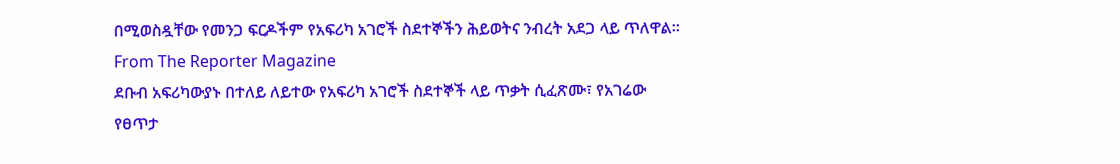በሚወስዷቸው የመንጋ ፍርዶችም የአፍሪካ አገሮች ስደተኞችን ሕይወትና ንብረት አደጋ ላይ ጥለዋል፡፡
From The Reporter Magazine
ደቡብ አፍሪካውያኑ በተለይ ለይተው የአፍሪካ አገሮች ስደተኞች ላይ ጥቃት ሲፈጽሙ፣ የአገሬው የፀጥታ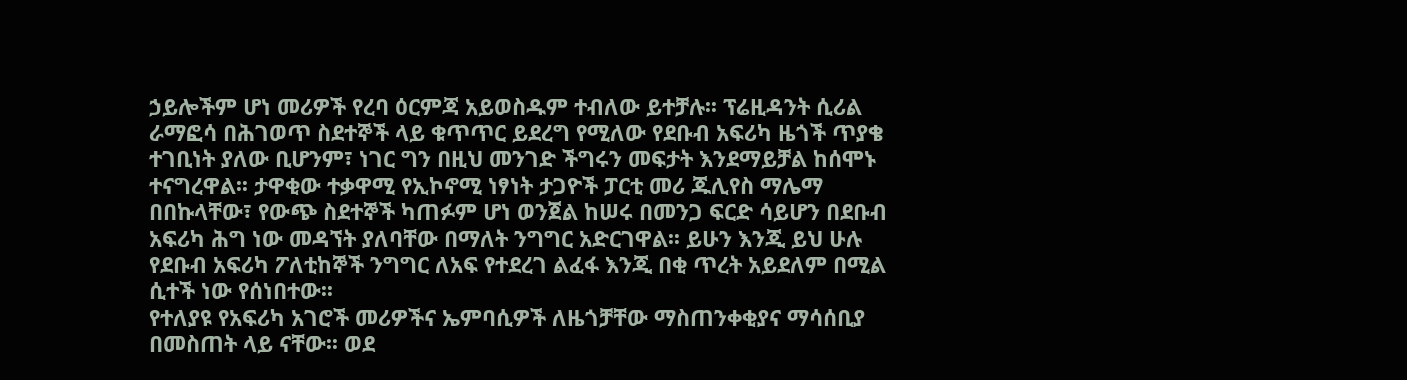ኃይሎችም ሆነ መሪዎች የረባ ዕርምጃ አይወስዱም ተብለው ይተቻሉ፡፡ ፕሬዚዳንት ሲሪል ራማፎሳ በሕገወጥ ስደተኞች ላይ ቁጥጥር ይደረግ የሚለው የደቡብ አፍሪካ ዜጎች ጥያቄ ተገቢነት ያለው ቢሆንም፣ ነገር ግን በዚህ መንገድ ችግሩን መፍታት እንደማይቻል ከሰሞኑ ተናግረዋል፡፡ ታዋቂው ተቃዋሚ የኢኮኖሚ ነፃነት ታጋዮች ፓርቲ መሪ ጁሊየስ ማሌማ በበኩላቸው፣ የውጭ ስደተኞች ካጠፉም ሆነ ወንጀል ከሠሩ በመንጋ ፍርድ ሳይሆን በደቡብ አፍሪካ ሕግ ነው መዳኘት ያለባቸው በማለት ንግግር አድርገዋል፡፡ ይሁን እንጂ ይህ ሁሉ የደቡብ አፍሪካ ፖለቲከኞች ንግግር ለአፍ የተደረገ ልፈፋ እንጂ በቂ ጥረት አይደለም በሚል ሲተች ነው የሰነበተው፡፡
የተለያዩ የአፍሪካ አገሮች መሪዎችና ኤምባሲዎች ለዜጎቻቸው ማስጠንቀቂያና ማሳሰቢያ በመስጠት ላይ ናቸው፡፡ ወደ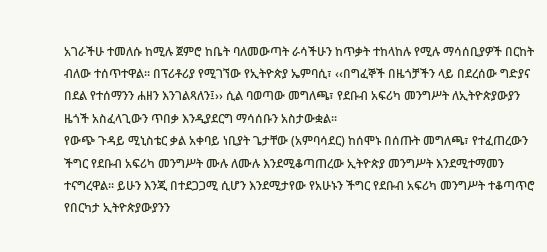አገራችሁ ተመለሱ ከሚሉ ጀምሮ ከቤት ባለመውጣት ራሳችሁን ከጥቃት ተከላከሉ የሚሉ ማሳሰቢያዎች በርከት ብለው ተሰጥተዋል፡፡ በፕሪቶሪያ የሚገኘው የኢትዮጵያ ኤምባሲ፣ ‹‹በግፈኞች በዜጎቻችን ላይ በደረሰው ግድያና በደል የተሰማንን ሐዘን እንገልጻለን፤›› ሲል ባወጣው መግለጫ፣ የደቡብ አፍሪካ መንግሥት ለኢትዮጵያውያን ዜጎች አስፈላጊውን ጥበቃ እንዲያደርግ ማሳሰቡን አስታውቋል፡፡
የውጭ ጉዳይ ሚኒስቴር ቃል አቀባይ ነቢያት ጌታቸው (አምባሳደር) ከሰሞኑ በሰጡት መግለጫ፣ የተፈጠረውን ችግር የደቡብ አፍሪካ መንግሥት ሙሉ ለሙሉ እንደሚቆጣጠረው ኢትዮጵያ መንግሥት እንደሚተማመን ተናግረዋል፡፡ ይሁን እንጂ በተደጋጋሚ ሲሆን እንደሚታየው የአሁኑን ችግር የደቡብ አፍሪካ መንግሥት ተቆጣጥሮ የበርካታ ኢትዮጵያውያንን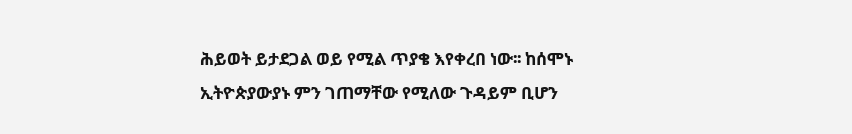ሕይወት ይታደጋል ወይ የሚል ጥያቄ እየቀረበ ነው፡፡ ከሰሞኑ ኢትዮጵያውያኑ ምን ገጠማቸው የሚለው ጉዳይም ቢሆን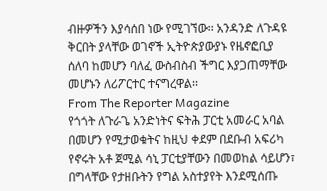ብዙዎችን እያሳሰበ ነው የሚገኘው፡፡ አንዳንድ ለጉዳዩ ቅርበት ያላቸው ወገኖች ኢትዮጵያውያኑ የዜኖፎቢያ ሰለባ ከመሆን ባለፈ ውስብስብ ችግር እያጋጠማቸው መሆኑን ለሪፖርተር ተናግረዋል፡፡
From The Reporter Magazine
የጎጎት ለጉራጌ አንድነትና ፍትሕ ፓርቲ አመራር አባል በመሆን የሚታወቁትና ከዚህ ቀደም በደቡብ አፍሪካ የኖሩት አቶ ጀሚል ሳኒ ፓርቲያቸውን በመወከል ሳይሆን፣ በግላቸው የታዘቡትን የግል አስተያየት እንደሚሰጡ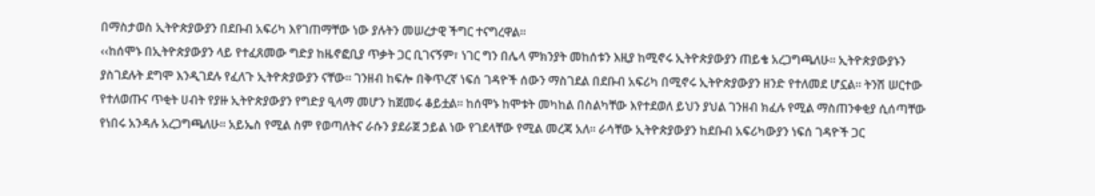በማስታወስ ኢትዮጵያውያን በደቡብ አፍሪካ እየገጠማቸው ነው ያሉትን መሠረታዊ ችግር ተናግረዋል፡፡
‹‹ከሰሞኑ በኢትዮጵያውያን ላይ የተፈጸመው ግድያ ከዜኖፎቢያ ጥቃት ጋር ቢገናኝም፣ ነገር ግን በሌላ ምክንያት መከሰቱን እዚያ ከሚኖሩ ኢትዮጵያውያን ጠይቄ አረጋግጫለሁ፡፡ ኢትዮጵያውያኑን ያስገደሉት ደግሞ እንዲገደሉ የፈለጉ ኢትዮጵያውያን ናቸው፡፡ ገንዘብ ከፍሎ በቅጥረኛ ነፍሰ ገዳዮች ሰውን ማስገደል በደቡብ አፍሪካ በሚኖሩ ኢትዮጵያውያን ዘንድ የተለመደ ሆኗል፡፡ ትንሽ ሠርተው የተለወጡና ጥቂት ሀብት የያዙ ኢትዮጵያውያን የግድያ ዒላማ መሆን ከጀመሩ ቆይቷል፡፡ ከሰሞኑ ከሞቱት መካከል በስልካቸው እየተደወለ ይህን ያህል ገንዘብ ክፈሉ የሚል ማስጠንቀቂያ ሲሰጣቸው የነበሩ አንዳሉ አረጋግጫለሁ፡፡ አይኤስ የሚል ስም የወጣለትና ራሱን ያደራጀ ኃይል ነው የገደላቸው የሚል መረጃ አለ፡፡ ራሳቸው ኢትዮጵያውያን ከደቡብ አፍሪካውያን ነፍሰ ገዳዮች ጋር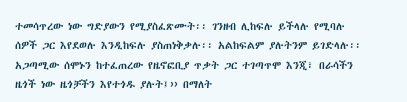ተመሳጥረው ነው ግድያውን የሚያስፈጽሙት፡፡ ገንዘብ ሊከፍሉ ይችላሉ የሚባሉ ሰዎች ጋር እየደወሉ እንዲከፍሉ ያስጠነቅቃሉ፡፡ አልከፍልም ያሉትንም ይገድላሉ፡፡ አጋጣሚው ሰሞኑን ከተፈጠረው የዜኖፎቢያ ጥቃት ጋር ተገጣጥሞ እንጂ፣ በራሳችን ዜጎች ነው ዜጎቻችን እየተጎዱ ያሉት፤›› በማለት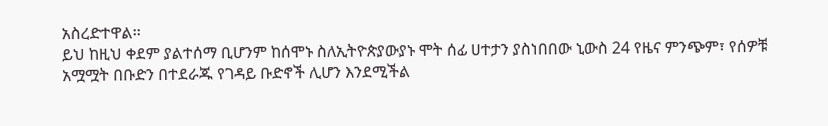አስረድተዋል፡፡
ይህ ከዚህ ቀደም ያልተሰማ ቢሆንም ከሰሞኑ ስለኢትዮጵያውያኑ ሞት ሰፊ ሀተታን ያስነበበው ኒውስ 24 የዜና ምንጭም፣ የሰዎቹ አሟሟት በቡድን በተደራጁ የገዳይ ቡድኖች ሊሆን እንደሚችል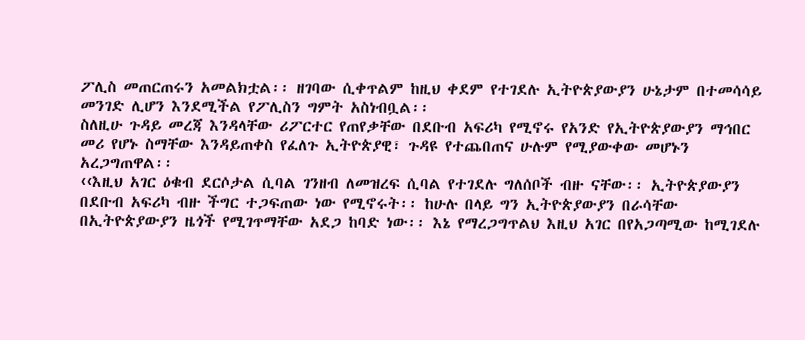ፖሊስ መጠርጠሩን አመልክቷል፡፡ ዘገባው ሲቀጥልም ከዚህ ቀደም የተገደሉ ኢትዮጵያውያን ሁኔታም በተመሳሳይ መንገድ ሊሆን እንደሚችል የፖሊስን ግምት አስነብቧል፡፡
ስለዚሁ ጉዳይ መረጃ እንዳላቸው ሪፖርተር የጠየቃቸው በደቡብ አፍሪካ የሚኖሩ የአንድ የኢትዮጵያውያን ማኅበር መሪ የሆኑ ስማቸው እንዳይጠቀስ የፈለጉ ኢትዮጵያዊ፣ ጉዳዩ የተጨበጠና ሁሉም የሚያውቀው መሆኑን አረጋግጠዋል፡፡
‹‹እዚህ አገር ዕቁብ ደርሶታል ሲባል ገንዘብ ለመዝረፍ ሲባል የተገደሉ ግለሰቦች ብዙ ናቸው፡፡ ኢትዮጵያውያን በደቡብ አፍሪካ ብዙ ችግር ተጋፍጠው ነው የሚኖሩት፡፡ ከሁሉ በላይ ግን ኢትዮጵያውያን በራሳቸው በኢትዮጵያውያን ዜጎች የሚገጥማቸው አደጋ ከባድ ነው፡፡ እኔ የማረጋግጥልህ እዚህ አገር በየአጋጣሚው ከሚገደሉ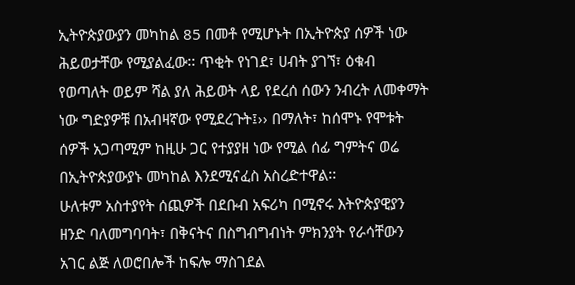ኢትዮጵያውያን መካከል 85 በመቶ የሚሆኑት በኢትዮጵያ ሰዎች ነው ሕይወታቸው የሚያልፈው፡፡ ጥቂት የነገደ፣ ሀብት ያገኘ፣ ዕቁብ የወጣለት ወይም ሻል ያለ ሕይወት ላይ የደረሰ ሰውን ንብረት ለመቀማት ነው ግድያዎቹ በአብዛኛው የሚደረጉት፤›› በማለት፣ ከሰሞኑ የሞቱት ሰዎች አጋጣሚም ከዚሁ ጋር የተያያዘ ነው የሚል ሰፊ ግምትና ወሬ በኢትዮጵያውያኑ መካከል እንደሚናፈስ አስረድተዋል፡፡
ሁለቱም አስተያየት ሰጪዎች በደቡብ አፍሪካ በሚኖሩ እትዮጵያዊያን ዘንድ ባለመግባባት፣ በቅናትና በስግብግብነት ምክንያት የራሳቸውን አገር ልጅ ለወሮበሎች ከፍሎ ማስገደል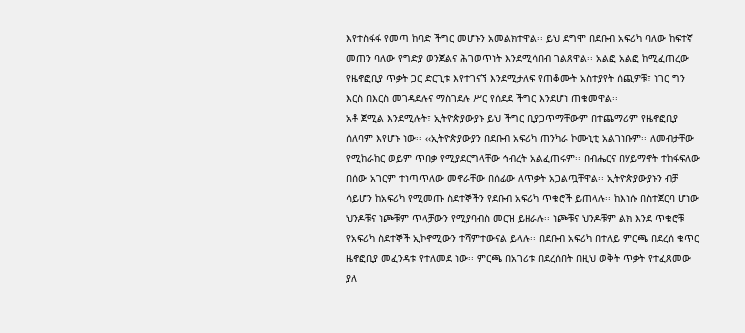እየተስፋፋ የመጣ ከባድ ችግር መሆኑን አመልክተዋል፡፡ ይህ ደግሞ በደቡብ አፍሪካ ባለው ከፍተኛ መጠን ባለው የግድያ ወንጀልና ሕገወጥነት እንደሚሳበብ ገልጸዋል፡፡ አልፎ አልፎ ከሚፈጠረው የዜኖፎቢያ ጥቃት ጋር ድርጊቱ እየተገናኘ እንደሚታለፍ የጠቆሙት አስተያየት ሰጪዎቹ፣ ነገር ግን እርስ በእርስ መገዳደሉና ማስገደሉ ሥር የሰደደ ችግር እንደሆነ ጠቁመዋል፡፡
አቶ ጀሚል እንደሚሉት፣ ኢትዮጵያውያኑ ይህ ችግር ቢያጋጥማቸውም በተጨማሪም የዜኖፎቢያ ሰለባም እየሆኑ ነው፡፡ ‹‹ኢትዮጵያውያን በደቡብ አፍሪካ ጠንካራ ኮሙኒቲ አልገነቡም፡፡ ለመብታቸው የሚከራከር ወይም ጥበቃ የሚያደርግላቸው ኅብረት አልፈጠሩም፡፡ በብሔርና በሃይማኖት ተከፋፍለው በሰው አገርም ተነጣጥለው መኖራቸው በሰፊው ለጥቃት አጋልጧቸዋል፡፡ ኢትዮጵያውያኑን ብቻ ሳይሆን ከአፍሪካ የሚመጡ ስደተኞችን የደቡብ አፍሪካ ጥቁሮች ይጠላሉ፡፡ ከእነሱ በስተጀርባ ሆነው ህንዶቹና ነጮቹም ጥላቻውን የሚያባብስ መርዝ ይዘራሉ፡፡ ነጮቹና ህንዶቹም ልክ እንደ ጥቁሮቹ የአፍሪካ ስደተኞች ኢኮኖሚውን ተሻምተውናል ይላሉ፡፡ በደቡብ አፍሪካ በተለይ ምርጫ በደረሰ ቁጥር ዜኖፎቢያ መፈንዳቱ የተለመደ ነው፡፡ ምርጫ በአገሪቱ በደረሰበት በዚህ ወቅት ጥቃት የተፈጸመው ያለ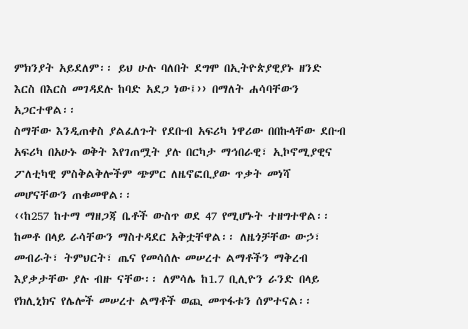ምክንያት አይደለም፡፡ ይህ ሁሉ ባለበት ደግሞ በኢትዮጵያዊያኑ ዘንድ እርስ በእርስ መገዳደሉ ከባድ አደጋ ነው፤›› በማለት ሐሳባቸውን አጋርተዋል፡፡
ስማቸው እንዲጠቀስ ያልፈለጉት የደቡብ አፍሪካ ነዋሪው በበኩላቸው ደቡብ አፍሪካ በአሁኑ ወቅት እየገጠሟት ያሉ በርካታ ማኅበራዊ፣ ኢኮኖሚያዊና ፖለቲካዊ ምስቅልቅሎችም ጭምር ለዜኖፎቢያው ጥቃት መነሻ መሆናቸውን ጠቁመዋል፡፡
‹‹ከ257 ከተማ ማዘጋጃ ቤቶች ውስጥ ወደ 47 የሚሆኑት ተዘግተዋል፡፡ ከመቶ በላይ ራሳቸውን ማስተዳደር አቅቷቸዋል፡፡ ለዜጎቻቸው ውኃ፣ መብራት፣ ትምህርት፣ ጤና የመሳሰሉ መሠረተ ልማቶችን ማቅረብ እያቃታቸው ያሉ ብዙ ናቸው፡፡ ለምሳሌ ከ1.7 ቢሊዮን ራንድ በላይ የክሊኒክና የሌሎች መሠረተ ልማቶች ወጪ መጥፋቱን ሰምተናል፡፡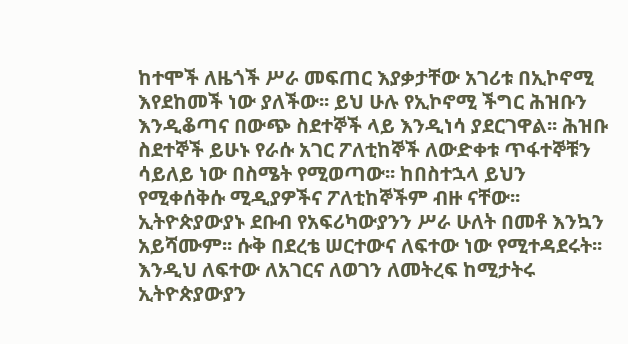ከተሞች ለዜጎች ሥራ መፍጠር እያቃታቸው አገሪቱ በኢኮኖሚ እየደከመች ነው ያለችው፡፡ ይህ ሁሉ የኢኮኖሚ ችግር ሕዝቡን እንዲቆጣና በውጭ ስደተኞች ላይ እንዲነሳ ያደርገዋል፡፡ ሕዝቡ ስደተኞች ይሁኑ የራሱ አገር ፖለቲከኞች ለውድቀቱ ጥፋተኞቹን ሳይለይ ነው በስሜት የሚወጣው፡፡ ከበስተኋላ ይህን የሚቀሰቅሱ ሚዲያዎችና ፖለቲከኞችም ብዙ ናቸው፡፡ ኢትዮጵያውያኑ ደቡብ የአፍሪካውያንን ሥራ ሁለት በመቶ እንኳን አይሻሙም፡፡ ሱቅ በደረቴ ሠርተውና ለፍተው ነው የሚተዳደሩት፡፡ እንዲህ ለፍተው ለአገርና ለወገን ለመትረፍ ከሚታትሩ ኢትዮጵያውያን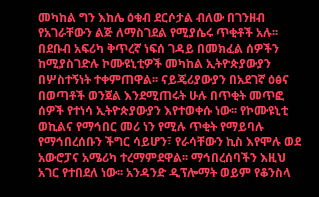መካከል ግን እከሌ ዕቁብ ደርሶታል ብለው በገንዘብ የአገራቸውን ልጅ ለማስገደል የሚያሴሩ ጥቂቶች አሉ፡፡ በደቡብ አፍሪካ ቅጥረኛ ነፍሰ ገዳይ በመክፈል ሰዎችን ከሚያስገድሉ ኮሙዩኒቲዎች መካከል ኢትዮጵያውያን በሦስተኝነት ተቀምጠዋል፡፡ ናይጄሪያውያን በአደገኛ ዕፅና በወጣቶች ወንጀል እንደሚጠሩት ሁሉ በጥቂት መጥፎ ሰዎች የተነሳ ኢትዮጵያውያን እየተወቀሱ ነው፡፡ የኮሙዩኒቲ ወኪልና የማኅበር መሪ ነን የሚሉ ጥቂት የማይባሉ የማኅበረሰቡን ችግር ሳይሆን፣ የራሳቸውን ኪስ እየሞሉ ወደ አውሮፓና አሜሪካ ተረማምደዋል፡፡ ማኅበረሰባችን እዚህ አገር የተበደለ ነው፡፡ አንዳንድ ዲፕሎማት ወይም የቆንስላ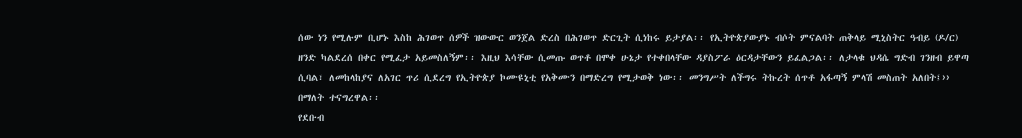ሰው ነን የሚሉም ቢሆኑ እስከ ሕገወጥ ሰዎች ዝውውር ወንጀል ድረስ በሕገወጥ ድርጊት ሲነከሩ ይታያል፡፡ የኢትዮጵያውያኑ ብሶት ምናልባት ጠቅላይ ሚኒስትር ዓብይ (ዶ/ር) ዘንድ ካልደረሰ በቀር የሚፈታ አይመስለኝም፡፡ እዚህ እሳቸው ሲመጡ ወጥቶ በሞቀ ሁኔታ የተቀበላቸው ዳያስፖራ ዕርዳታቸውን ይፈልጋል፡፡ ለታላቁ ህዳሴ ግድብ ገንዘብ ይዋጣ ሲባል፣ ለመከላከያና ለአገር ጥሪ ሲደረግ የኢትዮጵያ ኮሙዩኒቲ የአቅሙን በማድረግ የሚታወቅ ነው፡፡ መንግሥት ለችግሩ ትኩረት ሰጥቶ አፋጣኝ ምላሽ መስጠት አለበት፤›› በማለት ተናግረዋል፡፡
የደቡብ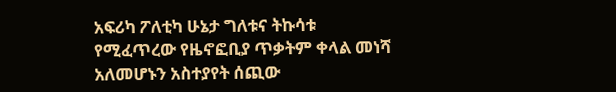አፍሪካ ፖለቲካ ሁኔታ ግለቱና ትኩሳቱ የሚፈጥረው የዜኖፎቢያ ጥቃትም ቀላል መነሻ አለመሆኑን አስተያየት ሰጪው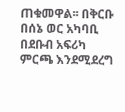ጠቁመዋል፡፡ በቅርቡ በሰኔ ወር አካባቢ በደቡብ አፍሪካ ምርጫ እንደሚደረግ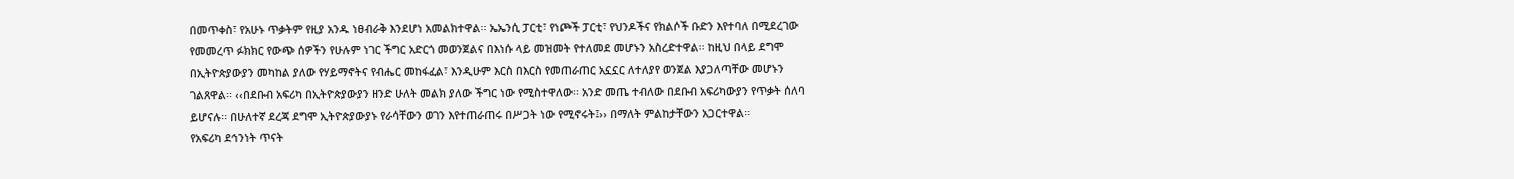በመጥቀስ፣ የአሁኑ ጥቃትም የዚያ አንዱ ነፀብራቅ እንደሆነ አመልክተዋል፡፡ ኤኤንሲ ፓርቲ፣ የነጮች ፓርቲ፣ የህንዶችና የክልሶች ቡድን እየተባለ በሚደረገው የመመረጥ ፉክክር የውጭ ሰዎችን የሁሉም ነገር ችግር አድርጎ መወንጀልና በእነሱ ላይ መዝመት የተለመደ መሆኑን አስረድተዋል፡፡ ከዚህ በላይ ደግሞ በኢትዮጵያውያን መካከል ያለው የሃይማኖትና የብሔር መከፋፈል፣ እንዲሁም እርስ በእርስ የመጠራጠር አኗኗር ለተለያየ ወንጀል እያጋለጣቸው መሆኑን ገልጸዋል፡፡ ‹‹በደቡብ አፍሪካ በኢትዮጵያውያን ዘንድ ሁለት መልክ ያለው ችግር ነው የሚስተዋለው፡፡ አንድ መጤ ተብለው በደቡብ አፍሪካውያን የጥቃት ሰለባ ይሆናሉ፡፡ በሁለተኛ ደረጃ ደግሞ ኢትዮጵያውያኑ የራሳቸውን ወገን እየተጠራጠሩ በሥጋት ነው የሚኖሩት፤›› በማለት ምልከታቸውን አጋርተዋል፡፡
የአፍሪካ ደኅንነት ጥናት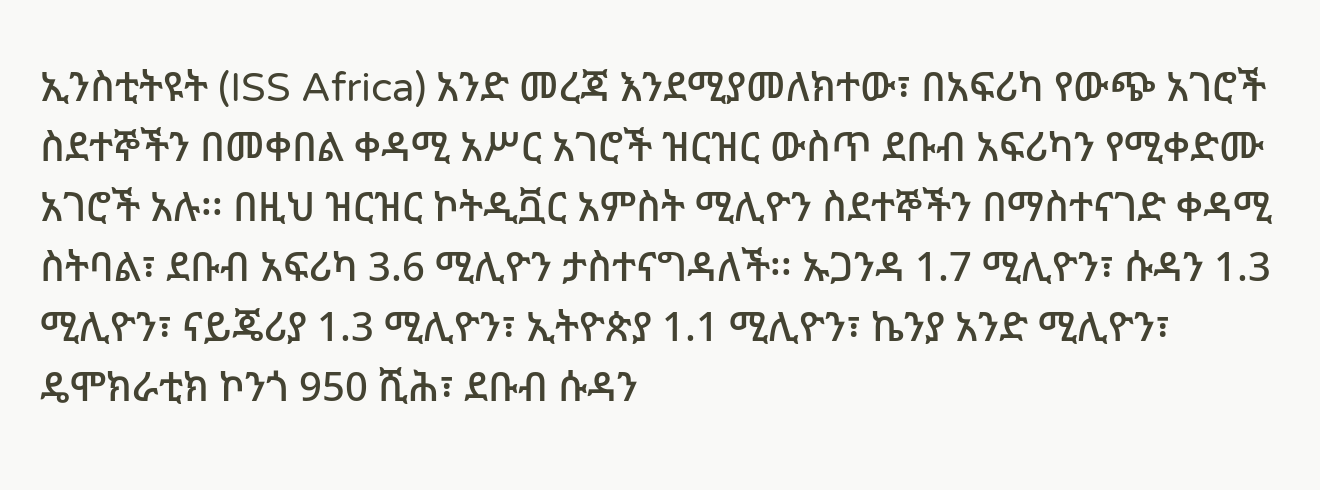ኢንስቲትዩት (ISS Africa) አንድ መረጃ እንደሚያመለክተው፣ በአፍሪካ የውጭ አገሮች ስደተኞችን በመቀበል ቀዳሚ አሥር አገሮች ዝርዝር ውስጥ ደቡብ አፍሪካን የሚቀድሙ አገሮች አሉ፡፡ በዚህ ዝርዝር ኮትዲቯር አምስት ሚሊዮን ስደተኞችን በማስተናገድ ቀዳሚ ስትባል፣ ደቡብ አፍሪካ 3.6 ሚሊዮን ታስተናግዳለች፡፡ ኡጋንዳ 1.7 ሚሊዮን፣ ሱዳን 1.3 ሚሊዮን፣ ናይጄሪያ 1.3 ሚሊዮን፣ ኢትዮጵያ 1.1 ሚሊዮን፣ ኬንያ አንድ ሚሊዮን፣ ዴሞክራቲክ ኮንጎ 950 ሺሕ፣ ደቡብ ሱዳን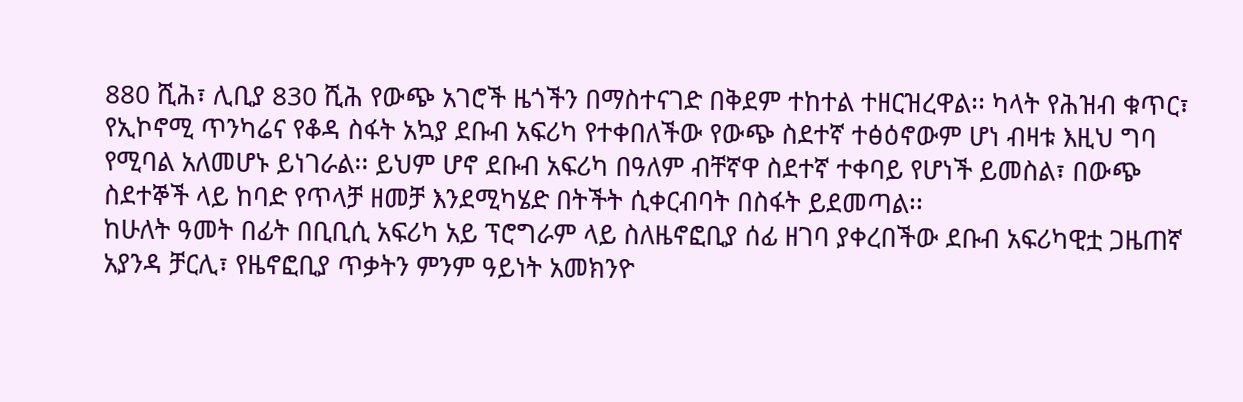880 ሺሕ፣ ሊቢያ 830 ሺሕ የውጭ አገሮች ዜጎችን በማስተናገድ በቅደም ተከተል ተዘርዝረዋል፡፡ ካላት የሕዝብ ቁጥር፣ የኢኮኖሚ ጥንካሬና የቆዳ ስፋት አኳያ ደቡብ አፍሪካ የተቀበለችው የውጭ ስደተኛ ተፅዕኖውም ሆነ ብዛቱ እዚህ ግባ የሚባል አለመሆኑ ይነገራል፡፡ ይህም ሆኖ ደቡብ አፍሪካ በዓለም ብቸኛዋ ስደተኛ ተቀባይ የሆነች ይመስል፣ በውጭ ስደተኞች ላይ ከባድ የጥላቻ ዘመቻ እንደሚካሄድ በትችት ሲቀርብባት በስፋት ይደመጣል፡፡
ከሁለት ዓመት በፊት በቢቢሲ አፍሪካ አይ ፕሮግራም ላይ ስለዜኖፎቢያ ሰፊ ዘገባ ያቀረበችው ደቡብ አፍሪካዊቷ ጋዜጠኛ አያንዳ ቻርሊ፣ የዜኖፎቢያ ጥቃትን ምንም ዓይነት አመክንዮ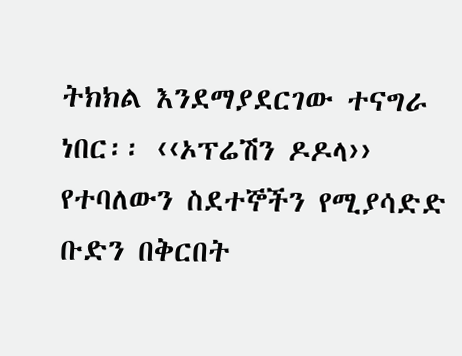ትክክል እንደማያደርገው ተናግራ ነበር፡፡ ‹‹ኦፕሬሽን ዶዶላ›› የተባለውን ስደተኞችን የሚያሳድድ ቡድን በቅርበት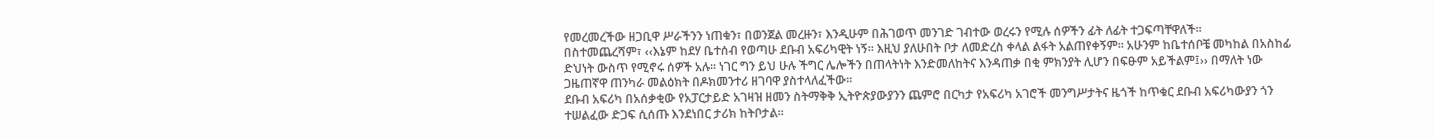የመረመረችው ዘጋቢዋ ሥራችንን ነጠቁን፣ በወንጀል መረዙን፣ እንዲሁም በሕገወጥ መንገድ ገብተው ወረሩን የሚሉ ሰዎችን ፊት ለፊት ተጋፍጣቸዋለች፡፡
በስተመጨረሻም፣ ‹‹እኔም ከደሃ ቤተሰብ የወጣሁ ደቡብ አፍሪካዊት ነኝ፡፡ እዚህ ያለሁበት ቦታ ለመድረስ ቀላል ልፋት አልጠየቀኝም፡፡ አሁንም ከቤተሰቦቼ መካከል በአስከፊ ድህነት ውስጥ የሚኖሩ ሰዎች አሉ፡፡ ነገር ግን ይህ ሁሉ ችግር ሌሎችን በጠላትነት እንድመለከትና እንዳጠቃ በቂ ምክንያት ሊሆን በፍፁም አይችልም፤›› በማለት ነው ጋዜጠኛዋ ጠንካራ መልዕክት በዶክመንተሪ ዘገባዋ ያስተላለፈችው፡፡
ደቡብ አፍሪካ በአሰቃቂው የአፓርታይድ አገዛዝ ዘመን ስትማቅቅ ኢትዮጵያውያንን ጨምሮ በርካታ የአፍሪካ አገሮች መንግሥታትና ዜጎች ከጥቁር ደቡብ አፍሪካውያን ጎን ተሠልፈው ድጋፍ ሲሰጡ እንደነበር ታሪክ ከትቦታል፡፡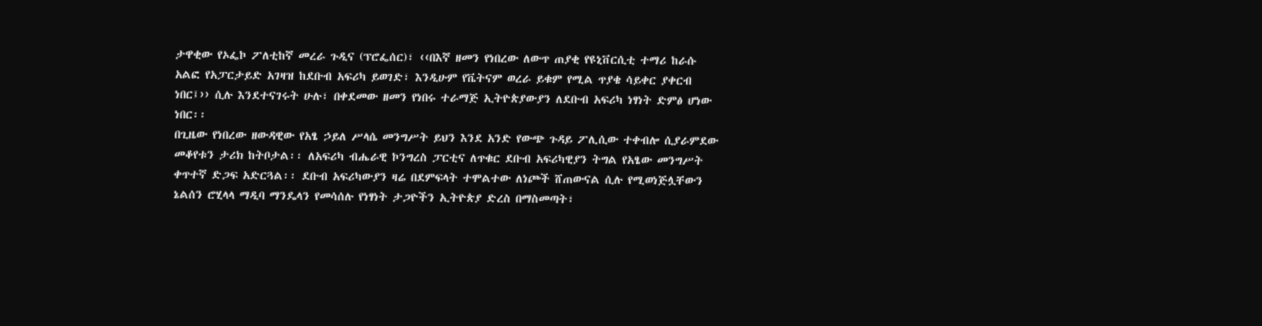ታዋቂው የኦፌኮ ፖለቲከኛ መረራ ጉዲና (ፕሮፌሰር)፣ ‹‹በእኛ ዘመን የነበረው ለውጥ ጠያቂ የዩኒቨርሲቲ ተማሪ ከራሱ አልፎ የአፓርታይድ አገዛዝ ከደቡብ አፍሪካ ይወገድ፣ እንዲሁም የቬትናም ወረራ ይቁም የሚል ጥያቄ ሳይቀር ያቀርብ ነበር፤›› ሲሉ እንደተናገሩት ሁሉ፣ በቀደመው ዘመን የነበሩ ተራማጅ ኢትዮጵያውያን ለደቡብ አፍሪካ ነፃነት ድምፅ ሆነው ነበር፡፡
በጊዜው የነበረው ዘውዳዊው የአፄ ኃይለ ሥላሴ መንግሥት ይህን እንደ አንድ የውጭ ጉዳይ ፖሊሲው ተቀብሎ ሲያራምደው መቆየቱን ታሪክ ከትቦታል፡፡ ለአፍሪካ ብሔራዊ ኮንግረስ ፓርቲና ለጥቁር ደቡብ አፍሪካዊያን ትግል የአፄው መንግሥት ቀጥተኛ ድጋፍ አድርጓል፡፡ ደቡብ አፍሪካውያን ዛሬ በደምፍላት ተሞልተው ለነጮች ሸጠውናል ሲሉ የሚወነጅሏቸውን ኔልሰን ሮሂላላ ማዲባ ማንዴላን የመሳሰሉ የነፃነት ታጋዮችን ኢትዮጵያ ድረስ በማስመጣት፣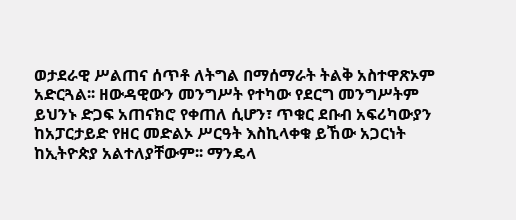ወታደራዊ ሥልጠና ሰጥቶ ለትግል በማሰማራት ትልቅ አስተዋጽኦም አድርጓል፡፡ ዘውዳዊውን መንግሥት የተካው የደርግ መንግሥትም ይህንኑ ድጋፍ አጠናክሮ የቀጠለ ሲሆን፣ ጥቁር ደቡብ አፍሪካውያን ከአፓርታይድ የዘር መድልኦ ሥርዓት እስኪላቀቁ ይኸው አጋርነት ከኢትዮጵያ አልተለያቸውም፡፡ ማንዴላ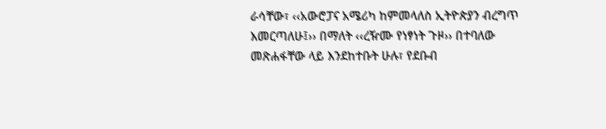ራሳቸው፣ ‹‹አውሮፓና አሜሪካ ከምመላለስ ኢትዮጵያን ብረግጥ እመርጣለሁ፤›› በማለት ‹‹ረዥሙ የነፃነት ጉዞ›› በተባለው መጽሐፋቸው ላይ እንደከተቡት ሁሉ፣ የደቡብ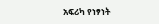አፍሪካ የነፃነት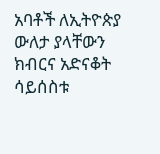አባቶች ለኢትዮጵያ ውለታ ያላቸውን ክብርና አድናቆት ሳይሰስቱ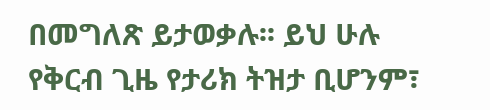በመግለጽ ይታወቃሉ፡፡ ይህ ሁሉ የቅርብ ጊዜ የታሪክ ትዝታ ቢሆንም፣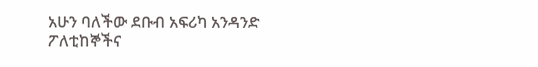አሁን ባለችው ደቡብ አፍሪካ አንዳንድ ፖለቲከኞችና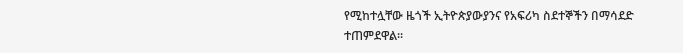የሚከተሏቸው ዜጎች ኢትዮጵያውያንና የአፍሪካ ስደተኞችን በማሳደድ ተጠምደዋል፡፡